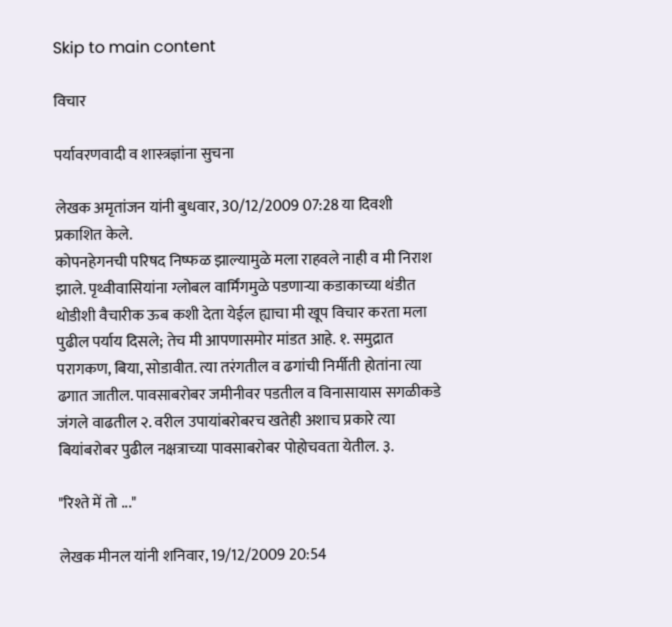Skip to main content

विचार

पर्यावरणवादी व शास्त्रज्ञांना सुचना

लेखक अमृतांजन यांनी बुधवार, 30/12/2009 07:28 या दिवशी प्रकाशित केले.
कोपनहेगनची परिषद निष्फळ झाल्यामुळे मला राहवले नाही व मी निराश झाले. पृथ्वीवासियांना ग्लोबल वार्मिंगमुळे पडणाऱ्या कडाकाच्या थंडीत थोडीशी वैचारीक ऊब कशी देता येईल ह्याचा मी खूप विचार करता मला पुढील पर्याय दिसले; तेच मी आपणासमोर मांडत आहे. १. समुद्रात परागकण, बिया, सोडावीत. त्या तरंगतील व ढगांची निर्मीती होतांना त्या ढगात जातील. पावसाबरोबर जमीनीवर पडतील व विनासायास सगळीकडे जंगले वाढतील २. वरील उपायांबरोबरच खतेही अशाच प्रकारे त्या बियांबरोबर पुढील नक्षत्राच्या पावसाबरोबर पोहोचवता येतील. ३.

"रिश्ते में तो ..."

लेखक मीनल यांनी शनिवार, 19/12/2009 20:54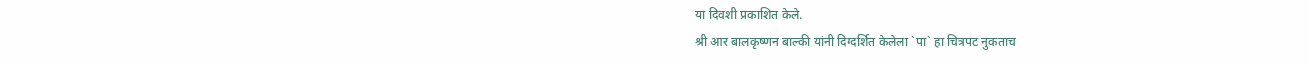या दिवशी प्रकाशित केले.
श्री आर बालकृष्णन बाल्की यांनी दिग्दर्शित केलेला `पा` हा चित्रपट नुकताच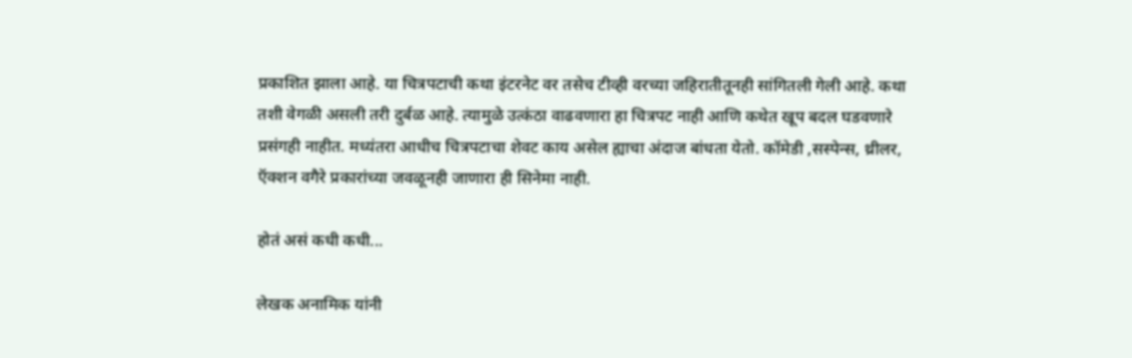प्रकाशित झाला आहे. या चित्रपटाची कथा इंटरनेट वर तसेच टीव्ही वरच्या जहिरातीतूनही सांगितली गेली आहे. कथा तशी वेगळी असली तरी दुर्बळ आहे. त्यामुळे उत्कंठा वाढवणारा हा चित्रपट नाही आणि कथेत खूप बदल घडवणारे प्रसंगही नाहीत. मध्यंतरा आधीच चित्रपटाचा शेवट काय असेल ह्याचा अंदाज बांधता येतो. कॉमेडी ,सस्पेन्स, थ्रीलर, ऍक्शन वगैरे प्रकारांच्या जवळूनही जाणारा ही सिनेमा नाही.

होतं असं कधी कधी...

लेखक अनामिक यांनी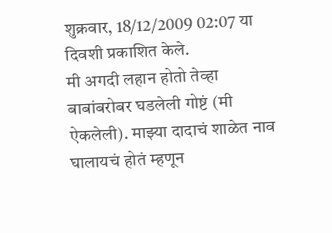शुक्रवार, 18/12/2009 02:07 या दिवशी प्रकाशित केले.
मी अगदी लहान होतो तेव्हा बाबांबरोबर घडलेली गोष्टं (मी ऐकलेली). माझ्या दादाचं शाळेत नाव घालायचं होतं म्हणून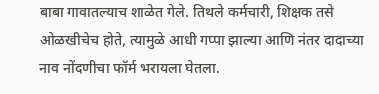बाबा गावातल्याच शाळेत गेले. तिथले कर्मचारी, शिक्षक तसे ओळखीचेच होते, त्यामुळे आधी गप्पा झाल्या आणि नंतर दादाच्या नाव नोंदणीचा फॉर्म भरायला घेतला.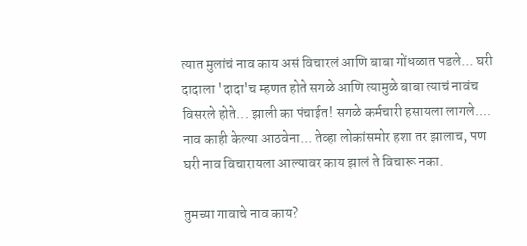त्यात मुलांचं नाव काय असं विचारलं आणि बाबा गोंधळात पडले... घरी दादाला 'दादा'च म्हणत होते सगळे आणि त्यामुळे बाबा त्याचं नावंच विसरले होते... झाली का पंचाईत! सगळे कर्मचारी हसायला लागले.... नाव काही केल्या आठवेना... तेव्हा लोकांसमोर हशा तर झालाच, पण घरी नाव विचारायला आल्यावर काय झालं ते विचारू नका.

तुमच्या गावाचे नाव काय?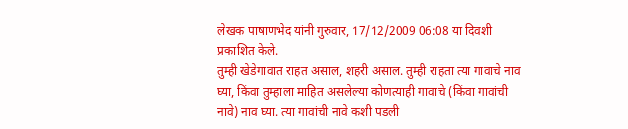लेखक पाषाणभेद यांनी गुरुवार, 17/12/2009 06:08 या दिवशी प्रकाशित केले.
तुम्ही खेडेगावात राहत असाल, शहरी असाल. तुम्ही राहता त्या गावाचे नाव घ्या, किंवा तुम्हाला माहित असलेल्या कोणत्याही गावाचे (किंवा गावांची नावे) नाव घ्या. त्या गावांची नावे कशी पडली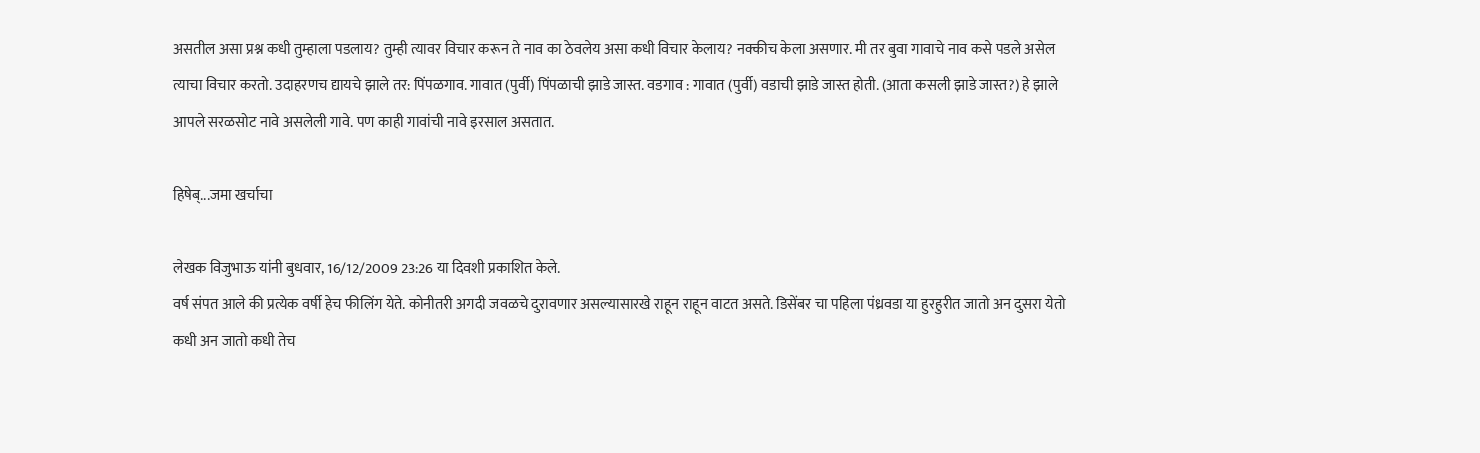असतील असा प्रश्न कधी तुम्हाला पडलाय? तुम्ही त्यावर विचार करून ते नाव का ठेवलेय असा कधी विचार केलाय? नक्कीच केला असणार. मी तर बुवा गावाचे नाव कसे पडले असेल त्याचा विचार करतो. उदाहरणच द्यायचे झाले तर: पिंपळगाव. गावात (पुर्वी) पिंपळाची झाडे जास्त. वडगाव : गावात (पुर्वी) वडाची झाडे जास्त होती. (आता कसली झाडे जास्त?) हे झाले आपले सरळसोट नावे असलेली गावे. पण काही गावांची नावे इरसाल असतात.

हिषेब्...जमा खर्चाचा

लेखक विजुभाऊ यांनी बुधवार, 16/12/2009 23:26 या दिवशी प्रकाशित केले.
वर्ष संपत आले की प्रत्येक वर्षी हेच फीलिंग येते. कोनीतरी अगदी जवळचे दुरावणार असल्यासारखे राहून राहून वाटत असते. डिसेंबर चा पहिला पंध्रवडा या हुरहुरीत जातो अन दुसरा येतो कधी अन जातो कधी तेच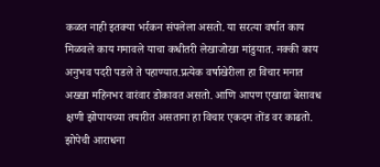कळत नाही इतक्या भर्रकन संपलेला असतो. या सरत्या वर्षात काय मिळवले काय गमावले याचा कधीतरी लेखाजोखा मांडुयात. नक्की काय अनुभव पदरी पडले ते पहाण्यात.प्रत्येक वर्षाखेरीला हा विचार मनात अख्खा महिनभर वारंवार डोकावत असतो. आणि आपण एखाद्या बेसावध क्षणी झोपायच्या तयारीत असताना हा विचार एकदम तोंड वर काढतो. झोपेची आराधना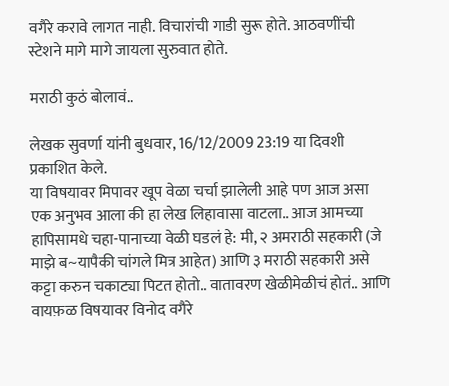वगैरे करावे लागत नाही. विचारांची गाडी सुरू होते. आठवणींची स्टेशने मागे मागे जायला सुरुवात होते.

मराठी कुठं बोलावं..

लेखक सुवर्णा यांनी बुधवार, 16/12/2009 23:19 या दिवशी प्रकाशित केले.
या विषयावर मिपावर खूप वेळा चर्चा झालेली आहे पण आज असा एक अनुभव आला की हा लेख लिहावासा वाटला.. आज आमच्या हापिसामधे चहा-पानाच्या वेळी घडलं हे: मी, २ अमराठी सहकारी (जे माझे ब~यापैकी चांगले मित्र आहेत) आणि ३ मराठी सहकारी असे कट्टा करुन चकाट्या पिटत होतो.. वातावरण खेळीमेळीचं होतं.. आणि वायफ़ळ विषयावर विनोद वगैरे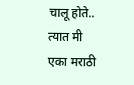चालू होते.. त्यात मी एका मराठी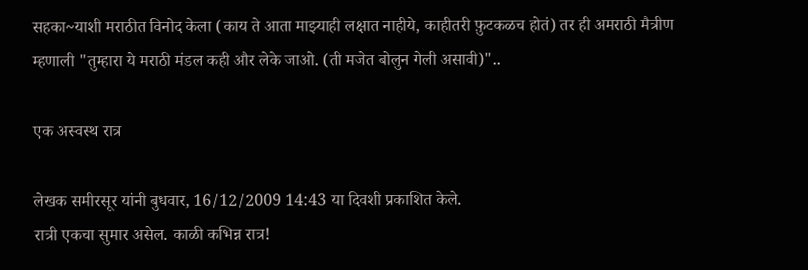सहका~याशी मराठीत विनोद केला (काय ते आता माझ्याही लक्षात नाहीये, काहीतरी फ़ुटकळच होतं) तर ही अमराठी मैत्रीण म्हणाली "तुम्हारा ये मराठी मंडल कही और लेके जाओ. (ती मजेत बोलुन गेली असावी)"..

एक अस्वस्थ रात्र

लेखक समीरसूर यांनी बुधवार, 16/12/2009 14:43 या दिवशी प्रकाशित केले.
रात्री एकचा सुमार असेल. काळी कभिन्न रात्र!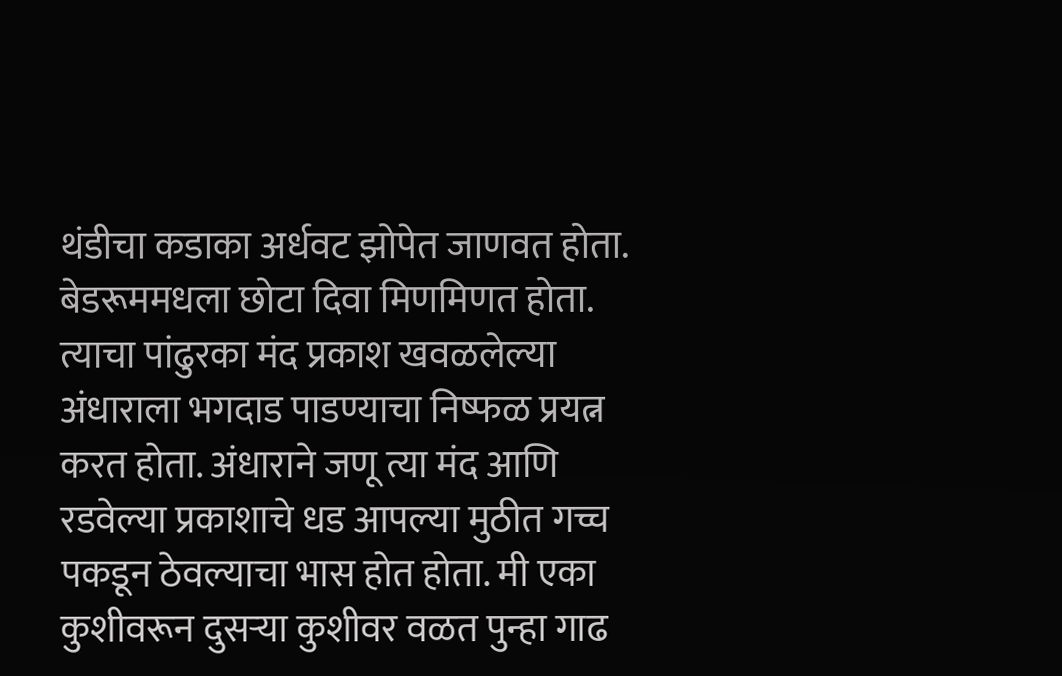थंडीचा कडाका अर्धवट झोपेत जाणवत होता. बेडरूममधला छोटा दिवा मिणमिणत होता. त्याचा पांढुरका मंद प्रकाश खवळलेल्या अंधाराला भगदाड पाडण्याचा निष्फळ प्रयत्न करत होता. अंधाराने जणू त्या मंद आणि रडवेल्या प्रकाशाचे धड आपल्या मुठीत गच्च पकडून ठेवल्याचा भास होत होता. मी एका कुशीवरून दुसर्‍या कुशीवर वळत पुन्हा गाढ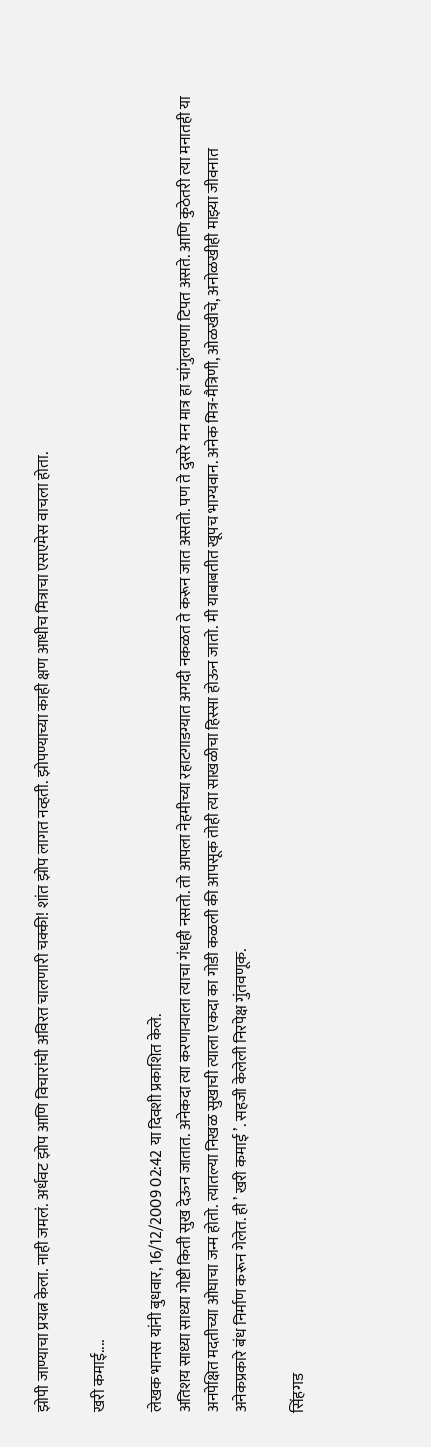झोपी जाण्याचा प्रयत्न केला. नाही जमलं. अर्धवट झोप आणि विचारांची अविरत चालणारी चक्की! शांत झोप लागत नव्हती. झोपण्याच्या काही क्षण आधीच मित्राचा एसएमेस वाचला होता.

खरी कमाई....

लेखक भानस यांनी बुधवार, 16/12/2009 02:42 या दिवशी प्रकाशित केले.
अतिशय साध्या साध्या गोष्टी किती सुख देऊन जातात. अनेकदा त्या करणाऱ्याला त्याचा गंधही नसतो. तो आपला नेहमीच्या रहाटगाडग्यात अगदी नकळत ते करून जात असतो. पण ते दुसरे मन मात्र हा चांगुलपणा टिपत असते. आणि कुठेतरी त्या मनातही या अनपेक्षित मदतीच्या ओघाचा जन्म होतो. त्यातल्या निखळ सुखाची त्याला एकदा का गोडी कळली की आपसूक तोही त्या साखळीचा हिस्सा होऊन जातो. मी याबाबतीत खूपच भाग्यवान. अनेक मित्र-मैत्रिणी, ओळखीचे, अनोळखीही माझ्या जीवनात अनेकप्रकारे बंध निर्माण करून गेलेत. ही ’ खरी कमाई ’. सहजी केलेली निरपेक्ष गुंतवणूक.

सिंहगड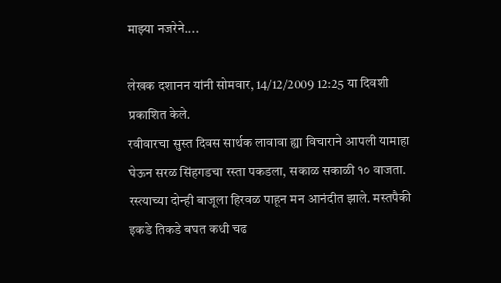माझ्या नजरेने....

लेखक दशानन यांनी सोमवार, 14/12/2009 12:25 या दिवशी प्रकाशित केले.
रवीवारचा सुस्त दिवस सार्थक लावावा ह्या विचाराने आपली यामाहा घेऊन सरळ सिंहगडचा रस्ता पकडला, सकाळ सकाळी १० वाजता. रस्त्याच्या दोन्ही बाजूला हिरवळ पाहून मन आनंदीत झाले. मस्तपैकी इकडे तिकडे बघत कधी चढ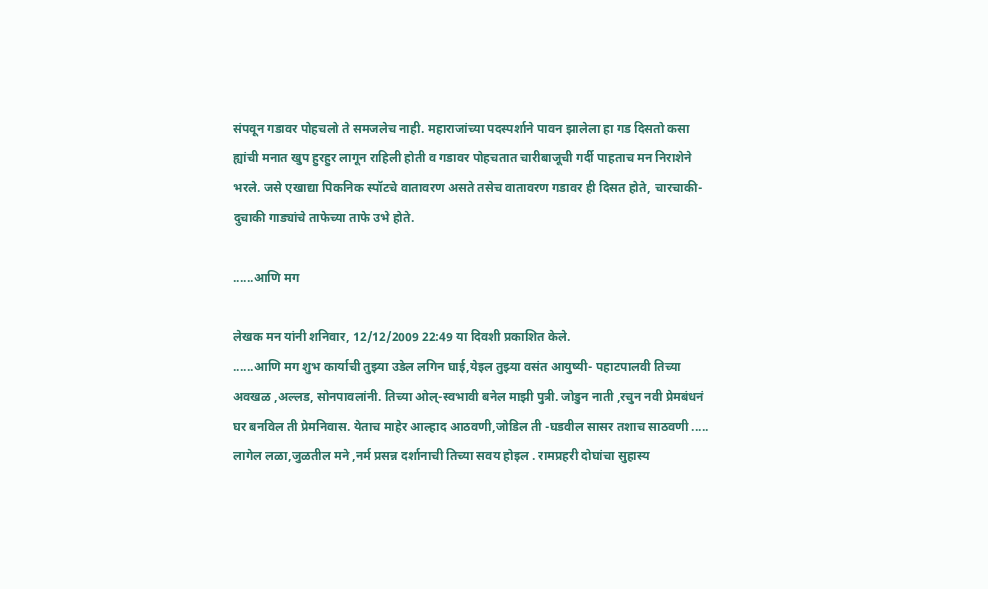संपवून गडावर पोहचलो ते समजलेच नाही. महाराजांच्या पदस्पर्शाने पावन झालेला हा गड दिसतो कसा ह्यांची मनात खुप हुरहुर लागून राहिली होती व गडावर पोहचतात चारीबाजूची गर्दी पाहताच मन निराशेने भरले. जसे एखाद्या पिकनिक स्पॉटचे वातावरण असते तसेच वातावरण गडावर ही दिसत होते, चारचाकी-दुचाकी गाड्यांचे ताफेच्या ताफे उभे होते.

......आणि मग

लेखक मन यांनी शनिवार, 12/12/2009 22:49 या दिवशी प्रकाशित केले.
......आणि मग शुभ कार्याची तुझ्या उडेल लगिन घाई,येइल तुझ्या वसंत आयुष्यी- पहाटपालवी तिच्या अवखळ ,अल्लड, सोनपावलांनी. तिच्या ओल्-स्वभावी बनेल माझी पुत्री. जोडुन नाती ,रचुन नवी प्रेमबंधनं घर बनविल ती प्रेमनिवास. येताच माहेर आल्हाद आठवणी,जोडिल ती -घडवील सासर तशाच साठवणी ..... लागेल लळा,जुळतील मने ,नर्म प्रसन्न दर्शानाची तिच्या सवय होइल . रामप्रहरी दोघांचा सुहास्य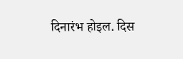दिनारंभ होइल. दिस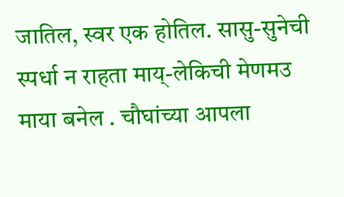जातिल, स्वर एक होतिल. सासु-सुनेची स्पर्धा न राहता माय्-लेकिची मेणमउ माया बनेल . चौघांच्या आपला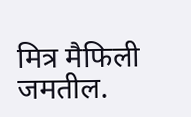मित्र मैफिली जमतील.